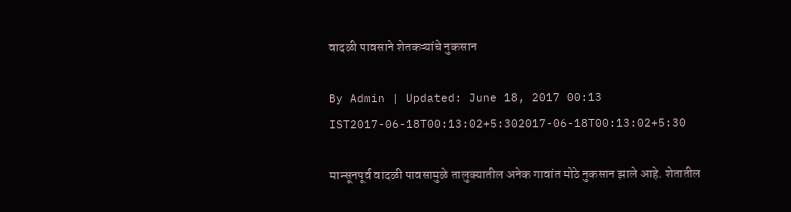वादळी पावसाने शेतकऱ्यांचे नुकसान

By Admin | Updated: June 18, 2017 00:13 IST2017-06-18T00:13:02+5:302017-06-18T00:13:02+5:30

मान्सूनपूर्व वादळी पावसामुळे तालुक्यातील अनेक गावांत मोठे नुकसान झाले आहे. शेतातील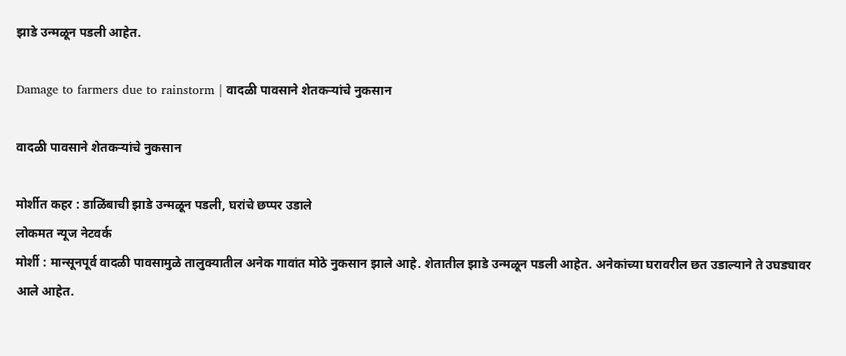झाडे उन्मळून पडली आहेत.

Damage to farmers due to rainstorm | वादळी पावसाने शेतकऱ्यांचे नुकसान

वादळी पावसाने शेतकऱ्यांचे नुकसान

मोर्शीत कहर : डाळिंबाची झाडे उन्मळून पडली, घरांचे छप्पर उडाले
लोकमत न्यूज नेटवर्क
मोर्शी : मान्सूनपूर्व वादळी पावसामुळे तालुक्यातील अनेक गावांत मोठे नुकसान झाले आहे. शेतातील झाडे उन्मळून पडली आहेत. अनेकांच्या घरावरील छत उडाल्याने ते उघड्यावर आले आहेत.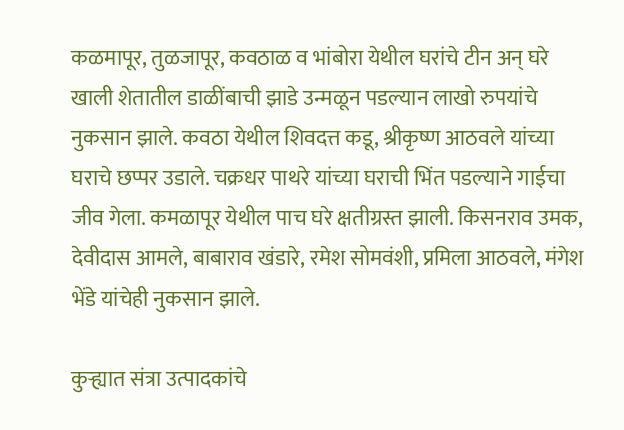कळमापूर, तुळजापूर, कवठाळ व भांबोरा येथील घरांचे टीन अन् घरे खाली शेतातील डाळींबाची झाडे उन्मळून पडल्यान लाखो रुपयांचे नुकसान झाले. कवठा येथील शिवदत्त कडू, श्रीकृष्ण आठवले यांच्या घराचे छप्पर उडाले. चक्रधर पाथरे यांच्या घराची भिंत पडल्याने गाईचा जीव गेला. कमळापूर येथील पाच घरे क्षतीग्रस्त झाली. किसनराव उमक, देवीदास आमले, बाबाराव खंडारे, रमेश सोमवंशी, प्रमिला आठवले, मंगेश भेंडे यांचेही नुकसान झाले.

कुऱ्ह्यात संत्रा उत्पादकांचे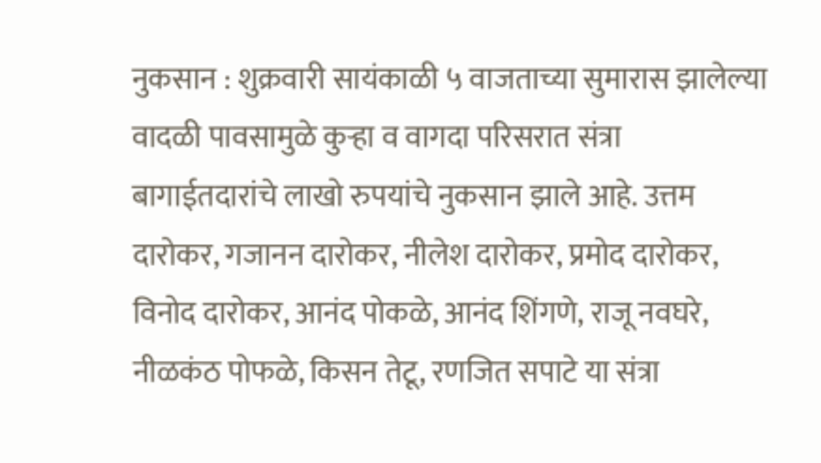नुकसान : शुक्रवारी सायंकाळी ५ वाजताच्या सुमारास झालेल्या वादळी पावसामुळे कुऱ्हा व वागदा परिसरात संत्रा बागाईतदारांचे लाखो रुपयांचे नुकसान झाले आहे. उत्तम दारोकर, गजानन दारोकर, नीलेश दारोकर, प्रमोद दारोकर, विनोद दारोकर, आनंद पोकळे, आनंद शिंगणे, राजू नवघरे, नीळकंठ पोफळे, किसन तेटू, रणजित सपाटे या संत्रा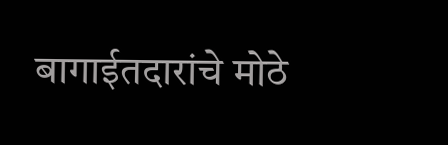बागाईतदारांचे मोठे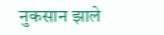नुकसान झाले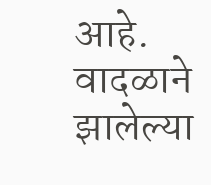आहे. वादळाने झालेल्या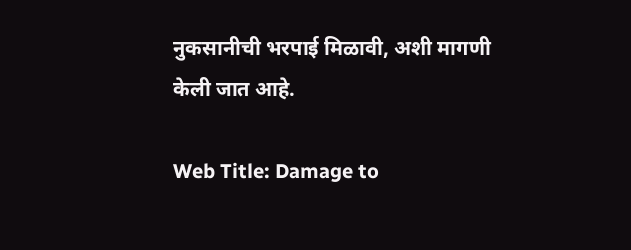नुकसानीची भरपाई मिळावी, अशी मागणी केली जात आहे.

Web Title: Damage to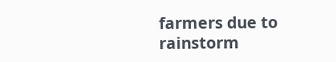farmers due to rainstorm